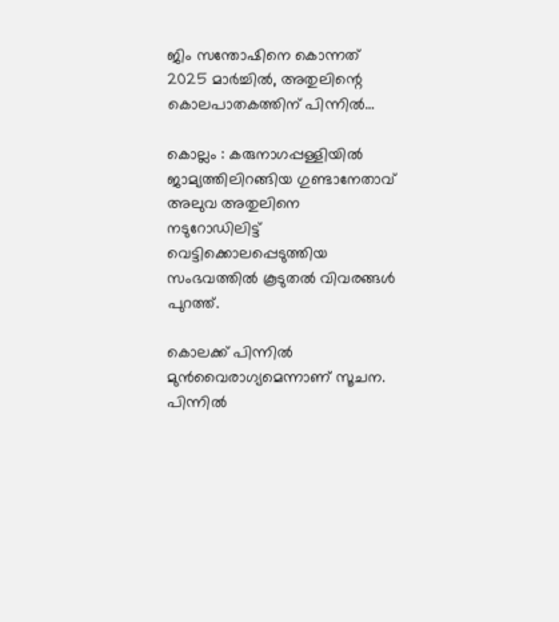ജിം സന്തോഷിനെ കൊന്നത് 2025 മാർച്ചിൽ, അതുലിന്റെ കൊലപാതകത്തിന് പിന്നിൽ…

കൊല്ലം : കരുനാഗപ്പള്ളിയിൽ ജാമ്യത്തിലിറങ്ങിയ ഗുണ്ടാനേതാവ് അലുവ അതുലിനെ നടുറോഡിലിട്ട് വെട്ടിക്കൊലപ്പെടുത്തിയ സംഭവത്തിൽ കൂടുതൽ വിവരങ്ങൾ പുറത്ത്.

കൊലക്ക് പിന്നിൽ മുൻവൈരാഗ്യമെന്നാണ് സൂചന. പിന്നിൽ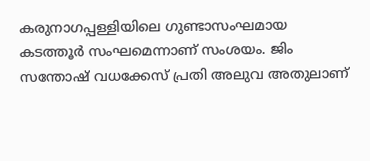കരുനാഗപ്പള്ളിയിലെ ഗുണ്ടാസംഘമായ കടത്തൂർ സംഘമെന്നാണ് സംശയം. ജിം സന്തോഷ് വധക്കേസ് പ്രതി അലുവ അതുലാണ്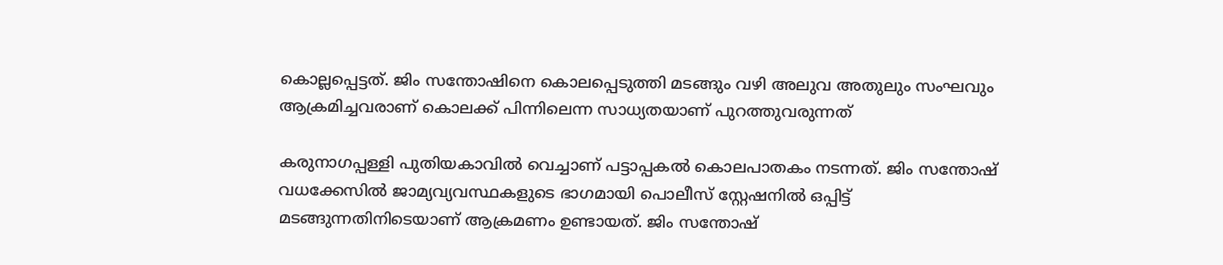കൊല്ലപ്പെട്ടത്. ജിം സന്തോഷിനെ കൊലപ്പെടുത്തി മ‍ടങ്ങും വഴി അലുവ അതുലും സംഘവും ആക്രമിച്ചവരാണ് കൊലക്ക് പിന്നിലെന്ന സാധ്യതയാണ് പുറത്തുവരുന്നത്

കരുനാഗപ്പള്ളി പുതിയകാവിൽ വെച്ചാണ് പട്ടാപ്പകൽ കൊലപാതകം നടന്നത്. ജിം സന്തോഷ് വധക്കേസിൽ ജാമ്യവ്യവസ്ഥകളുടെ ഭാഗമായി പൊലീസ് സ്റ്റേഷനിൽ ഒപ്പിട്ട് മടങ്ങുന്നതിനിടെയാണ് ആക്രമണം ഉണ്ടായത്. ജിം സന്തോഷ്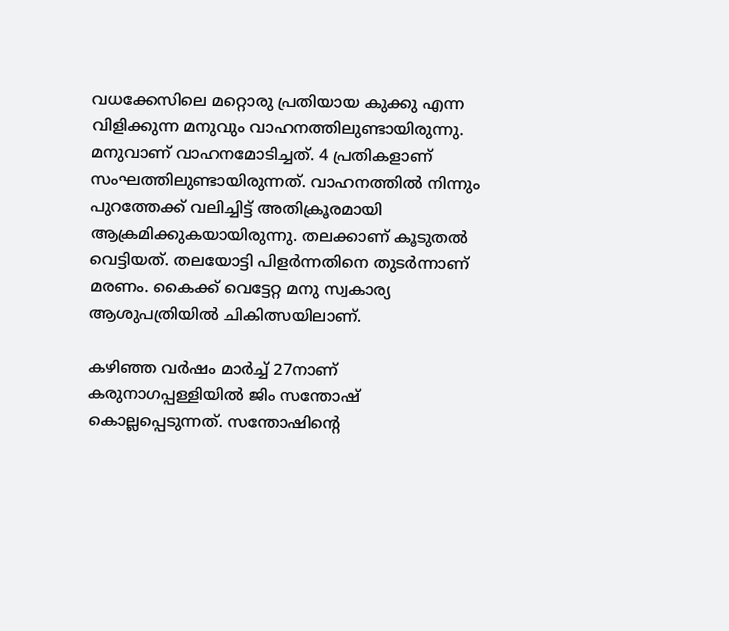വധക്കേസിലെ മറ്റൊരു പ്രതിയായ കുക്കു എന്ന വിളിക്കുന്ന മനുവും വാഹനത്തിലുണ്ടായിരുന്നു. മനുവാണ് വാഹനമോടിച്ചത്. 4 പ്രതികളാണ് സംഘത്തിലുണ്ടായിരുന്നത്. വാഹനത്തിൽ നിന്നും പുറത്തേക്ക് വലിച്ചിട്ട് അതിക്രൂരമായി ആക്രമിക്കുകയായിരുന്നു. തലക്കാണ് കൂടുതൽ വെട്ടിയത്. തലയോട്ടി പിളർന്നതിനെ തുടർന്നാണ് മരണം. കൈക്ക് വെട്ടേറ്റ മനു സ്വകാര്യ ആശുപത്രിയിൽ ചികിത്സയിലാണ്.

കഴിഞ്ഞ വർഷം മാർച്ച് 27നാണ് കരുനാഗപ്പള്ളിയിൽ ജിം സന്തോഷ് കൊല്ലപ്പെടുന്നത്. സന്തോഷിന്റെ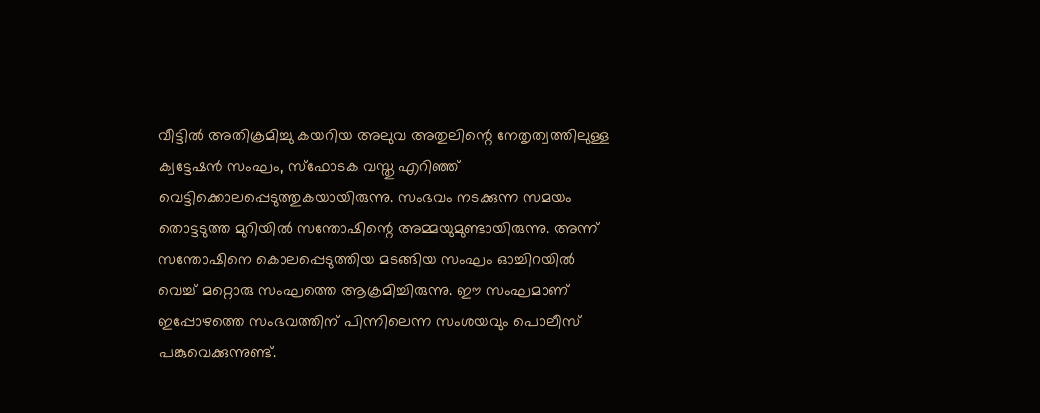വീട്ടിൽ അതിക്രമിച്ചു കയറിയ അലുവ അതുലിന്റെ നേതൃത്വത്തിലുള്ള ക്വട്ടേഷൻ സംഘം, സ്ഫോടക വസ്തു എറിഞ്ഞ് വെട്ടിക്കൊലപ്പെടുത്തുകയായിരുന്നു. സംഭവം നടക്കുന്ന സമയം തൊട്ടടുത്ത മുറിയിൽ സന്തോഷിന്റെ അമ്മയുമുണ്ടായിരുന്നു. അന്ന് സന്തോഷിനെ കൊലപ്പെടുത്തിയ മടങ്ങിയ സംഘം ഓച്ചിറയിൽ വെച്ച് മറ്റൊരു സംഘത്തെ ആക്രമിച്ചിരുന്നു. ഈ സംഘമാണ് ഇപ്പോഴത്തെ സംഭവത്തിന് പിന്നിലെന്ന സംശയവും പൊലീസ് പങ്കുവെക്കുന്നുണ്ട്.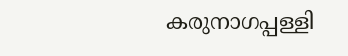കരുനാഗപ്പള്ളി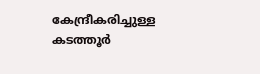കേന്ദ്രീകരിച്ചുള്ള കടത്തൂർ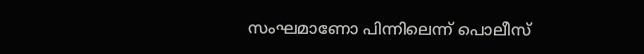സംഘമാണോ പിന്നിലെന്ന് പൊലീസ്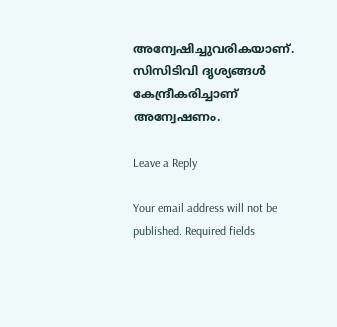അന്വേഷിച്ചുവരികയാണ്. സിസിടിവി ദൃശ്യങ്ങൾ കേന്ദ്രീകരിച്ചാണ് അന്വേഷണം.

Leave a Reply

Your email address will not be published. Required fields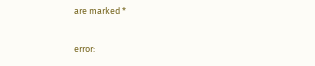are marked *

error: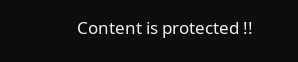Content is protected !!